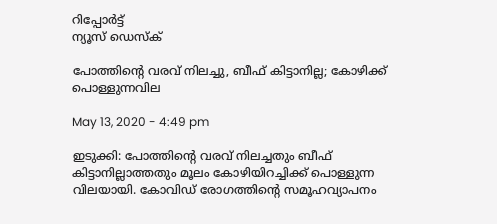റിപ്പോര്‍ട്ട്
ന്യൂസ് ഡെസ്ക്

പോത്തിന്റെ വരവ് നിലച്ചു, ബീഫ് കിട്ടാനില്ല; കോഴിക്ക് പൊള്ളുന്നവില

May 13, 2020 - 4:49 pm

ഇടുക്കി: പോത്തിന്റെ വരവ് നിലച്ചതും ബീഫ് കിട്ടാനില്ലാത്തതും മൂലം കോഴിയിറച്ചിക്ക് പൊള്ളുന്ന വിലയായി. കോവിഡ് രോഗത്തിന്റെ സമൂഹവ്യാപനം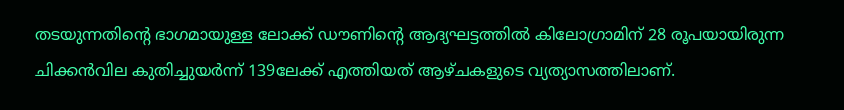തടയുന്നതിന്റെ ഭാഗമായുള്ള ലോക്ക് ഡൗണിന്റെ ആദ്യഘട്ടത്തില്‍ കിലോഗ്രാമിന് 28 രൂപയായിരുന്ന ചിക്കന്‍വില കുതിച്ചുയര്‍ന്ന് 139ലേക്ക് എത്തിയത് ആഴ്ചകളുടെ വ്യത്യാസത്തിലാണ്.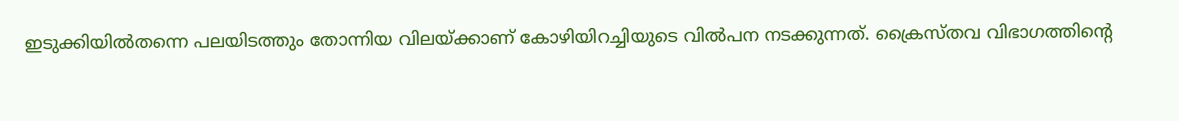ഇടുക്കിയില്‍തന്നെ പലയിടത്തും തോന്നിയ വിലയ്ക്കാണ് കോഴിയിറച്ചിയുടെ വില്‍പന നടക്കുന്നത്. ക്രൈസ്തവ വിഭാഗത്തിന്റെ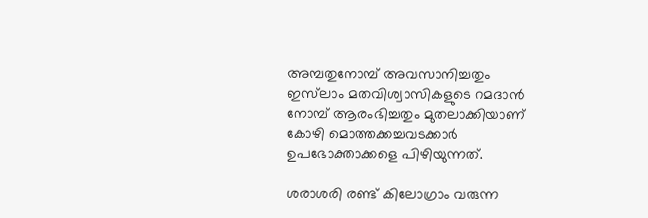അമ്പതുനോമ്പ് അവസാനിച്ചതും ഇസ്‌ലാം മതവിശ്വാസികളുടെ റമദാന്‍ നോമ്പ് ആരംഭിച്ചതും മുതലാക്കിയാണ് കോഴി മൊത്തക്കച്ചവടക്കാര്‍ ഉപഭോക്താക്കളെ പിഴിയുന്നത്.

ശരാശരി രണ്ട് കിലോഗ്രാം വരുന്ന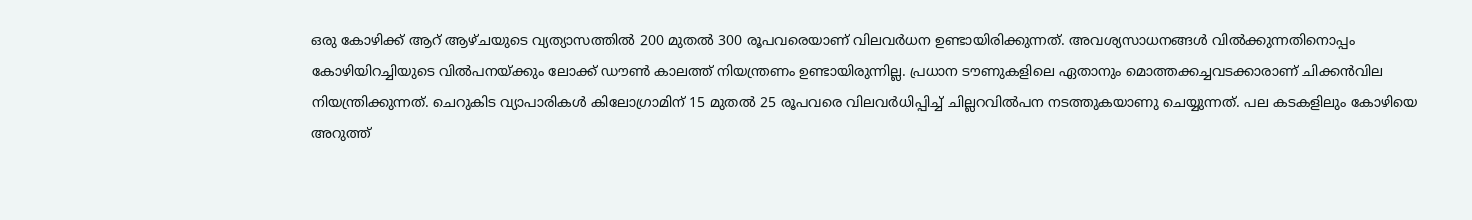ഒരു കോഴിക്ക് ആറ് ആഴ്ചയുടെ വ്യത്യാസത്തില്‍ 200 മുതല്‍ 300 രൂപവരെയാണ് വിലവര്‍ധന ഉണ്ടായിരിക്കുന്നത്. അവശ്യസാധനങ്ങള്‍ വില്‍ക്കുന്നതിനൊപ്പം കോഴിയിറച്ചിയുടെ വില്‍പനയ്ക്കും ലോക്ക് ഡൗണ്‍ കാലത്ത് നിയന്ത്രണം ഉണ്ടായിരുന്നില്ല. പ്രധാന ടൗണുകളിലെ ഏതാനും മൊത്തക്കച്ചവടക്കാരാണ് ചിക്കന്‍വില നിയന്ത്രിക്കുന്നത്. ചെറുകിട വ്യാപാരികള്‍ കിലോഗ്രാമിന് 15 മുതല്‍ 25 രൂപവരെ വിലവര്‍ധിപ്പിച്ച് ചില്ലറവില്‍പന നടത്തുകയാണു ചെയ്യുന്നത്. പല കടകളിലും കോഴിയെ അറുത്ത്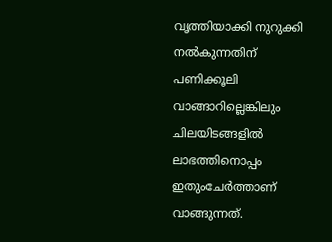വൃത്തിയാക്കി നുറുക്കി നല്‍കുന്നതിന് പണിക്കൂലി വാങ്ങാറില്ലെങ്കിലും ചിലയിടങ്ങളില്‍ ലാഭത്തിനൊപ്പം ഇതുംചേര്‍ത്താണ് വാങ്ങുന്നത്.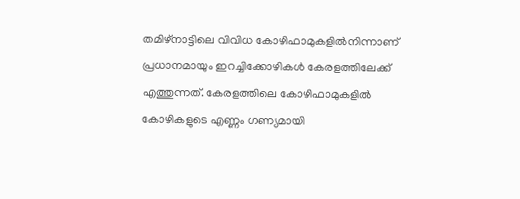തമിഴ്നാട്ടിലെ വിവിധ കോഴിഫാമുകളില്‍നിന്നാണ് പ്രധാനമായും ഇറച്ചിക്കോഴികള്‍ കേരളത്തിലേക്ക് എത്തുന്നത്. കേരളത്തിലെ കോഴിഫാമുകളില്‍ കോഴികളുടെ എണ്ണം ഗണ്യമായി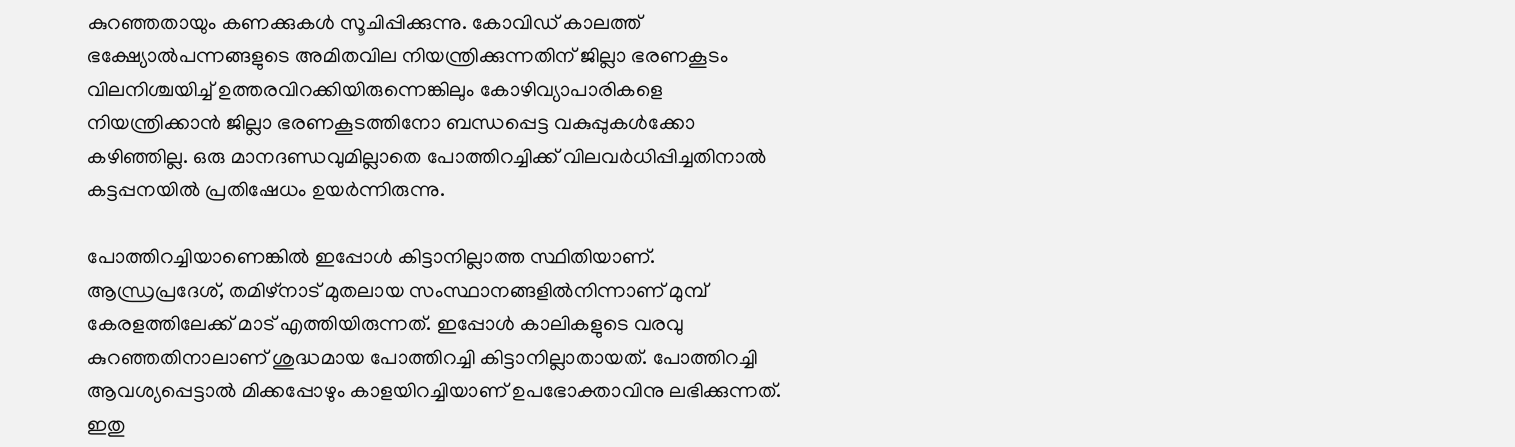കുറഞ്ഞതായും കണക്കുകള്‍ സൂചിപ്പിക്കുന്നു. കോവിഡ് കാലത്ത് ഭക്ഷ്യോല്‍പന്നങ്ങളുടെ അമിതവില നിയന്ത്രിക്കുന്നതിന് ജില്ലാ ഭരണകൂടം വിലനിശ്ചയിച്ച് ഉത്തരവിറക്കിയിരുന്നെങ്കിലും കോഴിവ്യാപാരികളെ നിയന്ത്രിക്കാന്‍ ജില്ലാ ഭരണകൂടത്തിനോ ബന്ധപ്പെട്ട വകുപ്പുകള്‍ക്കോ കഴിഞ്ഞില്ല. ഒരു മാനദണ്ഡവുമില്ലാതെ പോത്തിറച്ചിക്ക് വിലവര്‍ധിപ്പിച്ചതിനാല്‍ കട്ടപ്പനയില്‍ പ്രതിഷേധം ഉയര്‍ന്നിരുന്നു.

പോത്തിറച്ചിയാണെങ്കില്‍ ഇപ്പോള്‍ കിട്ടാനില്ലാത്ത സ്ഥിതിയാണ്. ആന്ധ്രപ്രദേശ്, തമിഴ്‌നാട് മുതലായ സംസ്ഥാനങ്ങളില്‍നിന്നാണ് മുമ്പ് കേരളത്തിലേക്ക് മാട് എത്തിയിരുന്നത്. ഇപ്പോള്‍ കാലികളുടെ വരവു കുറഞ്ഞതിനാലാണ് ശുദ്ധമായ പോത്തിറച്ചി കിട്ടാനില്ലാതായത്. പോത്തിറച്ചി ആവശ്യപ്പെട്ടാല്‍ മിക്കപ്പോഴും കാളയിറച്ചിയാണ് ഉപഭോക്താവിനു ലഭിക്കുന്നത്. ഇതു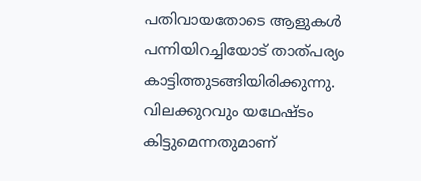പതിവായതോടെ ആളുകള്‍ പന്നിയിറച്ചിയോട് താത്പര്യം കാട്ടിത്തുടങ്ങിയിരിക്കുന്നു. വിലക്കുറവും യഥേഷ്ടം കിട്ടുമെന്നതുമാണ്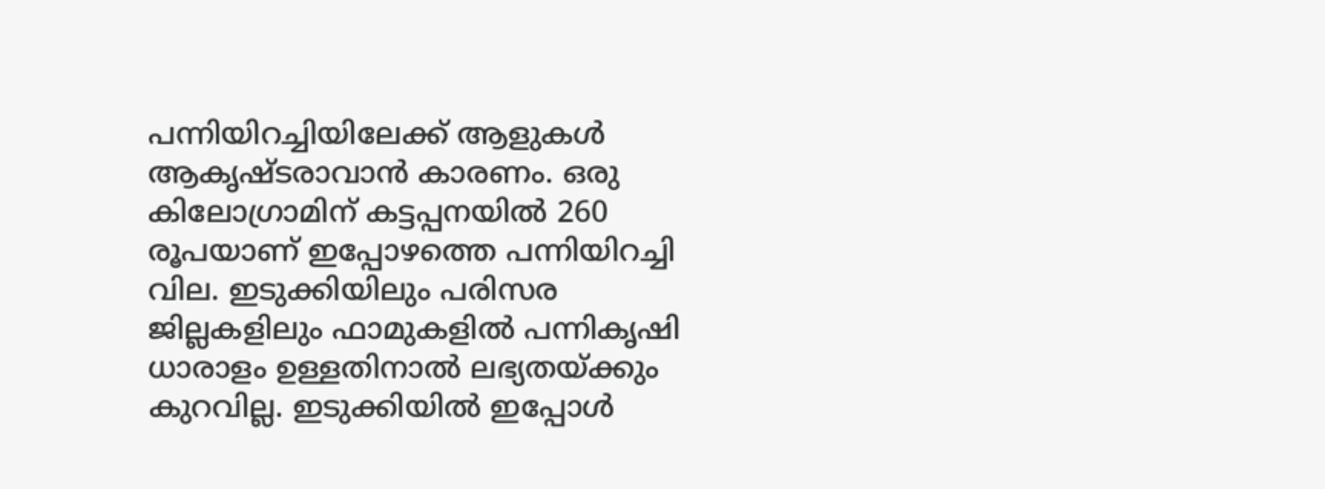പന്നിയിറച്ചിയിലേക്ക് ആളുകള്‍ ആകൃഷ്ടരാവാന്‍ കാരണം. ഒരു കിലോഗ്രാമിന് കട്ടപ്പനയില്‍ 260 രൂപയാണ് ഇപ്പോഴത്തെ പന്നിയിറച്ചി വില. ഇടുക്കിയിലും പരിസര ജില്ലകളിലും ഫാമുകളില്‍ പന്നികൃഷി ധാരാളം ഉള്ളതിനാല്‍ ലഭ്യതയ്ക്കും കുറവില്ല. ഇടുക്കിയില്‍ ഇപ്പോള്‍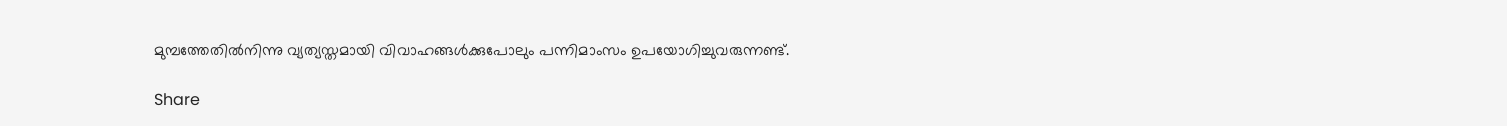മുമ്പത്തേതില്‍നിന്നു വ്യത്യസ്തമായി വിവാഹങ്ങള്‍ക്കുപോലും പന്നിമാംസം ഉപയോഗിച്ചുവരുന്നണ്ട്.

Share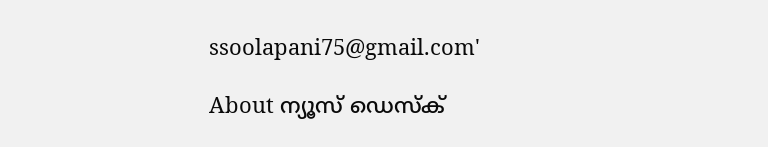ssoolapani75@gmail.com'

About ന്യൂസ് ഡെസ്ക്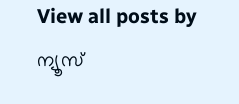View all posts by ന്യൂസ്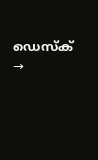ഡെസ്ക് →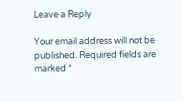Leave a Reply

Your email address will not be published. Required fields are marked *